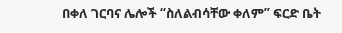በቀለ ገርባና ሌሎች “ስለልብሳቸው ቀለም” ፍርድ ቤት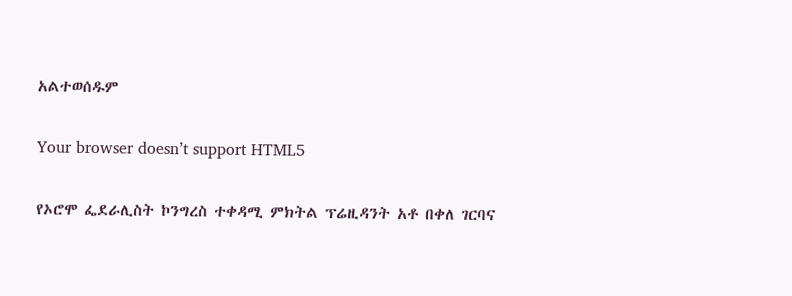አልተወሰዱም

Your browser doesn’t support HTML5

የኦሮሞ ፌደራሊስት ኮንግረስ ተቀዳሚ ምክትል ፕሬዚዳንት አቶ በቀለ ገርባና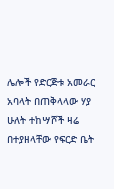ሌሎች የድርጅቱ አመራር አባላት በጠቅላላው ሃያ ሁለት ተከሣሾች ዛሬ በተያዘላቸው የፍርድ ቤት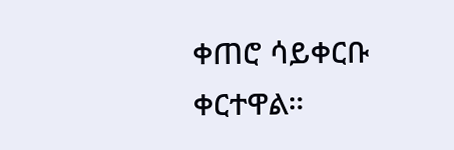ቀጠሮ ሳይቀርቡ ቀርተዋል።